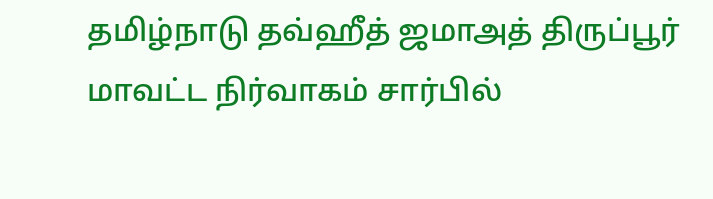தமிழ்நாடு தவ்ஹீத் ஜமாஅத் திருப்பூர்
மாவட்ட நிர்வாகம் சார்பில்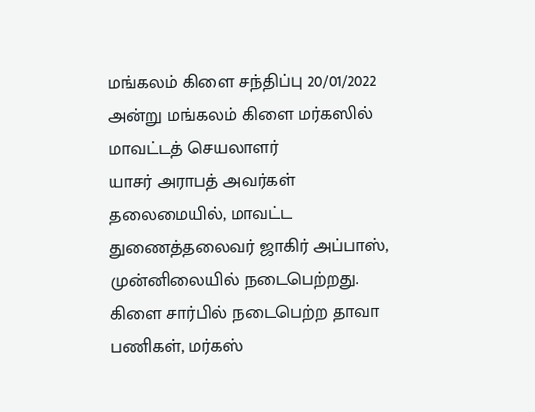மங்கலம் கிளை சந்திப்பு 20/01/2022 அன்று மங்கலம் கிளை மர்கஸில் மாவட்டத் செயலாளர்
யாசர் அராபத் அவர்கள் தலைமையில், மாவட்ட துணைத்தலைவர் ஜாகிர் அப்பாஸ், முன்னிலையில் நடைபெற்றது.
கிளை சார்பில் நடைபெற்ற தாவா பணிகள், மர்கஸ்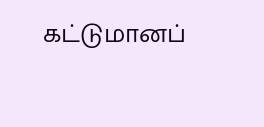கட்டுமானப்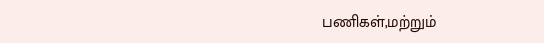பணிகள்,மற்றும்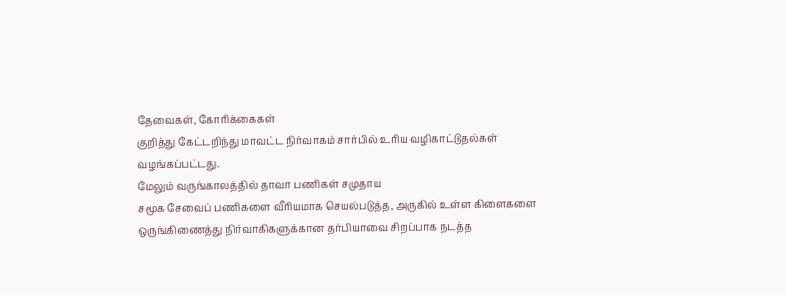தேவைகள், கோரிக்கைகள்
குறித்து கேட்டறிந்து மாவட்ட நிர்வாகம் சார்பில் உரிய வழிகாட்டுதல்கள்
வழங்கப்பட்டது.
மேலும் வருங்காலத்தில் தாவா பணிகள் சமுதாய
சமூக சேவைப் பணிகளை வீரியமாக செயல்படுத்த, அருகில் உள்ள கிளைகளை
ஒருங்கிணைத்து நிர்வாகிகளுக்கான தர்பியாவை சிறப்பாக நடத்த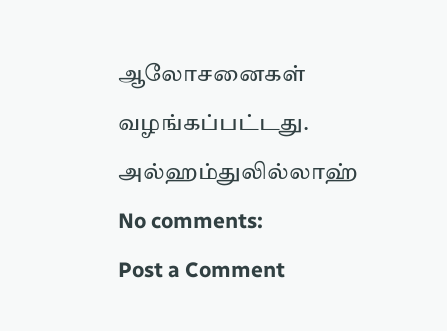ஆலோசனைகள்
வழங்கப்பட்டது.
அல்ஹம்துலில்லாஹ்
No comments:
Post a Comment